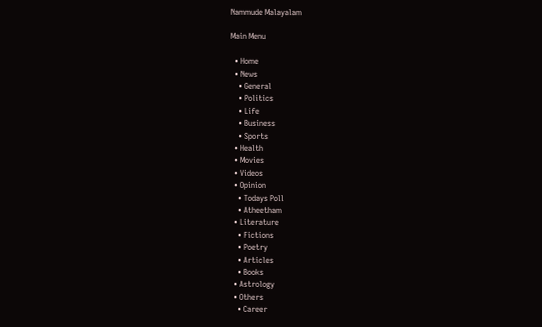Nammude Malayalam

Main Menu

  • Home
  • News
    • General
    • Politics
    • Life
    • Business
    • Sports
  • Health
  • Movies
  • Videos
  • Opinion
    • Todays Poll
    • Atheetham
  • Literature
    • Fictions
    • Poetry
    • Articles
    • Books
  • Astrology
  • Others
    • Career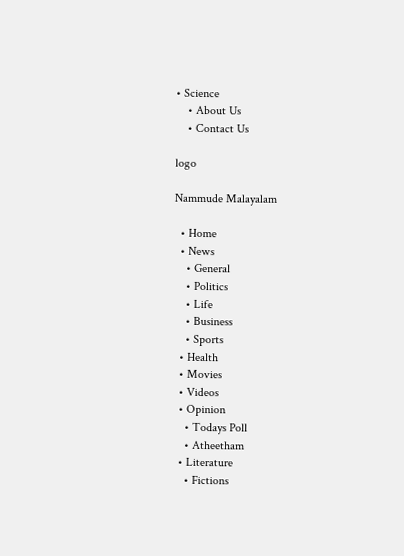• Science
    • About Us
    • Contact Us

logo

Nammude Malayalam

  • Home
  • News
    • General
    • Politics
    • Life
    • Business
    • Sports
  • Health
  • Movies
  • Videos
  • Opinion
    • Todays Poll
    • Atheetham
  • Literature
    • Fictions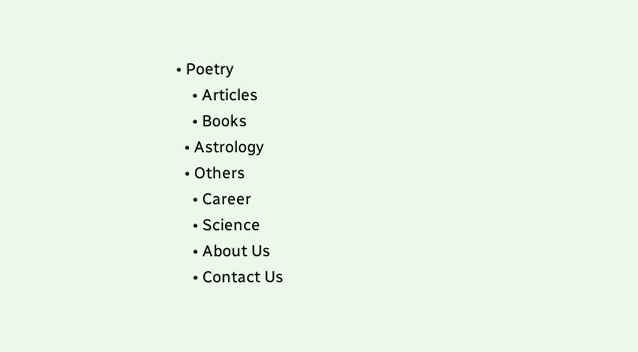• Poetry
    • Articles
    • Books
  • Astrology
  • Others
    • Career
    • Science
    • About Us
    • Contact Us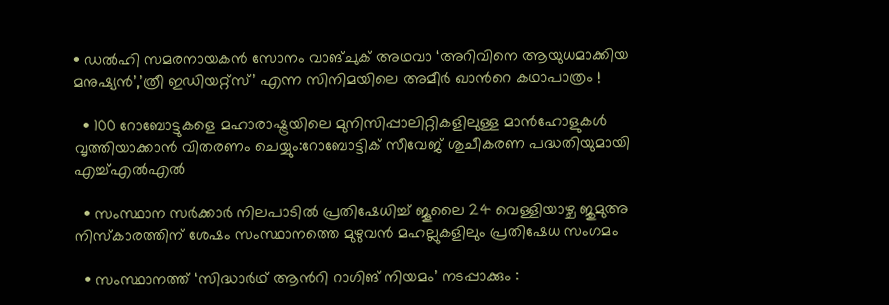• ഡൽഹി സമരനായകൻ സോനം വാങ്ചുക് അഥവാ ‘അറിവിനെ ആയുധമാക്കിയ മനുഷ്യൻ’,’ത്രീ ഇഡിയറ്റ്‌സ്’ എന്ന സിനിമയിലെ അമീർ ഖാന്‍റെ കഥാപാത്രം !

  • 100 റോബോട്ടുകളെ മഹാരാഷ്ട്രയിലെ മുനിസിപ്പാലിറ്റികളിലുള്ള മാൻഹോളുകൾ വൃത്തിയാക്കാൻ വിതരണം ചെയ്യും:റോബോട്ടിക് സീവേജ് ശുചീകരണ പദ്ധതിയുമായി എച്ച്എൽഎൽ

  • സംസ്ഥാന സർക്കാർ നിലപാടിൽ പ്രതിഷേധിച്ച് ജൂലൈ 24 വെള്ളിയാഴ്ച ജുമുഅ നിസ്കാരത്തിന് ശേഷം സംസ്ഥാനത്തെ മുഴുവൻ മഹല്ലുകളിലും പ്രതിഷേധ സംഗമം

  • സംസ്ഥാനത്ത് ‘സിദ്ധാർഥ് ആന്‍റി റാഗിങ് നിയമം’ നടപ്പാക്കും :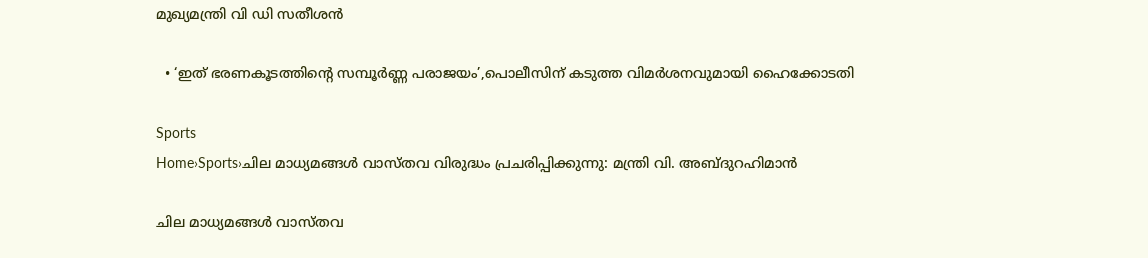മുഖ്യമന്ത്രി വി ഡി സതീശൻ

  • ‘ഇത് ഭരണകൂടത്തിന്‍റെ സമ്പൂര്‍ണ്ണ പരാജയം’,പൊലീസിന് കടുത്ത വിമര്‍ശനവുമായി ഹൈക്കോടതി

Sports
Home›Sports›ചില മാധ്യമങ്ങള്‍ വാസ്തവ വിരുദ്ധം പ്രചരിപ്പിക്കുന്നു: മന്ത്രി വി. അബ്ദുറഹിമാൻ

ചില മാധ്യമങ്ങള്‍ വാസ്തവ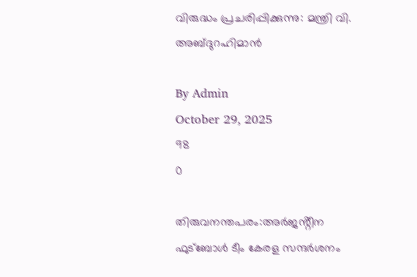വിരുദ്ധം പ്രചരിപ്പിക്കുന്നു: മന്ത്രി വി. അബ്ദുറഹിമാൻ

By Admin
October 29, 2025
98
0

തിരുവനന്തപരം:അര്‍ജൻ്റീന ഫുട്‌ബോള്‍ ടീം കേരള സന്ദര്‍ശനം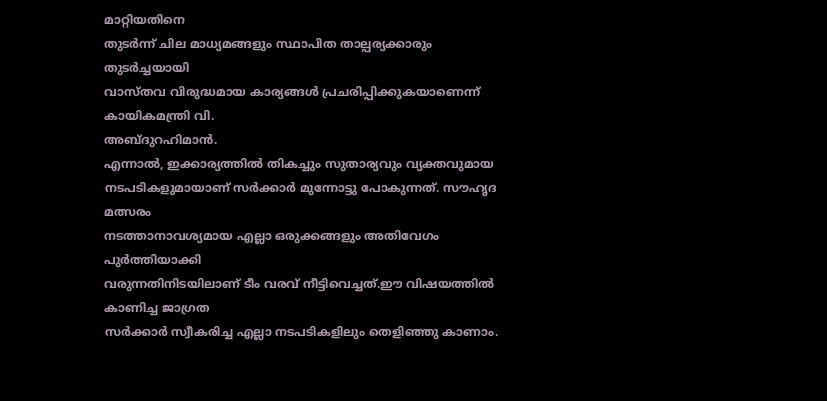മാറ്റിയതിനെ
തുടര്‍ന്ന് ചില മാധ്യമങ്ങളും സ്ഥാപിത താല്പര്യക്കാരും തുടര്‍ച്ചയായി
വാസ്തവ വിരുദ്ധമായ കാര്യങ്ങള്‍ പ്രചരിപ്പിക്കുകയാണെന്ന് കായികമന്ത്രി വി.
അബ്ദുറഹിമാൻ.
എന്നാല്‍, ഇക്കാര്യത്തില്‍ തികച്ചും സുതാര്യവും വ്യക്തവുമായ
നടപടികളുമായാണ് സര്‍ക്കാര്‍ മുന്നോട്ടു പോകുന്നത്. സൗഹൃദ മത്സരം
നടത്താനാവശ്യമായ എല്ലാ ഒരുക്കങ്ങളും അതിവേഗം പുര്‍ത്തിയാക്കി
വരുന്നതിനിടയിലാണ് ടീം വരവ് നീട്ടിവെച്ചത്.ഈ വിഷയത്തില്‍ കാണിച്ച ജാഗ്രത
സര്‍ക്കാര്‍ സ്വീകരിച്ച എല്ലാ നടപടികളിലും തെളിഞ്ഞു കാണാം.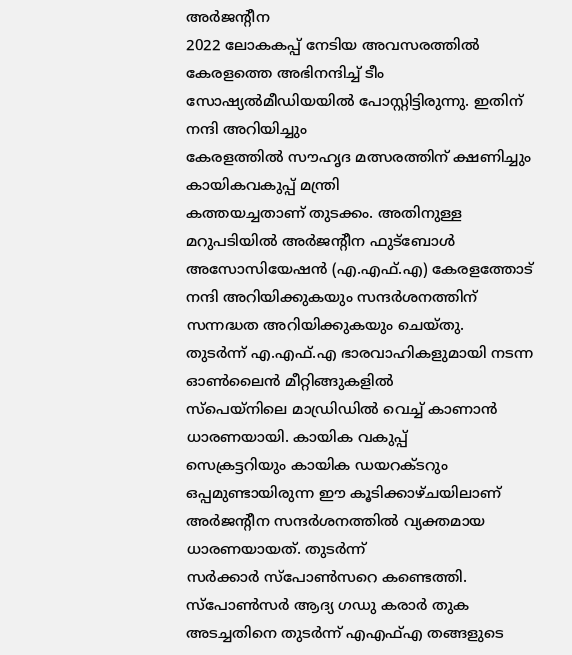അര്‍ജൻ്റീന
2022 ലോകകപ്പ് നേടിയ അവസരത്തില്‍ കേരളത്തെ അഭിനന്ദിച്ച് ടീം
സോഷ്യല്‍മീഡിയയില്‍ പോസ്റ്റിട്ടിരുന്നു. ഇതിന് നന്ദി അറിയിച്ചും
കേരളത്തില്‍ സൗഹൃദ മത്സരത്തിന് ക്ഷണിച്ചും കായികവകുപ്പ് മന്ത്രി
കത്തയച്ചതാണ് തുടക്കം. അതിനുള്ള മറുപടിയില്‍ അര്‍ജന്റീന ഫുട്‌ബോള്‍
അസോസിയേഷന്‍ (എ.എഫ്.എ) കേരളത്തോട് നന്ദി അറിയിക്കുകയും സന്ദര്‍ശനത്തിന്
സന്നദ്ധത അറിയിക്കുകയും ചെയ്തു.
തുടര്‍ന്ന് എ.എഫ്.എ ഭാരവാഹികളുമായി നടന്ന ഓണ്‍ലൈന്‍ മീറ്റിങ്ങുകളില്‍
സ്‌പെയ്‌നിലെ മാഡ്രിഡില്‍ വെച്ച് കാണാന്‍ ധാരണയായി. കായിക വകുപ്പ്
സെക്രട്ടറിയും കായിക ഡയറക്ടറും ഒപ്പമുണ്ടായിരുന്ന ഈ കൂടിക്കാഴ്ചയിലാണ്
അര്‍ജന്റീന സന്ദര്‍ശനത്തില്‍ വ്യക്തമായ ധാരണയായത്. തുടര്‍ന്ന്
സര്‍ക്കാര്‍ സ്‌പോണ്‍സറെ കണ്ടെത്തി. സ്‌പോണ്‍സര്‍ ആദ്യ ഗഡു കരാര്‍ തുക
അടച്ചതിനെ തുടര്‍ന്ന് എഎഫ്എ തങ്ങളുടെ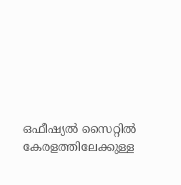ഒഫീഷ്യല്‍ സൈറ്റില്‍
കേരളത്തിലേക്കുള്ള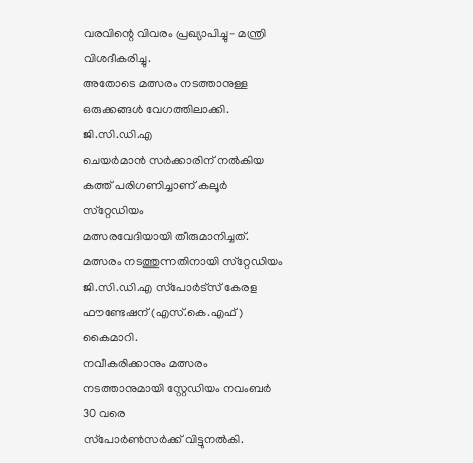വരവിന്റെ വിവരം പ്രഖ്യാപിച്ചു- മന്ത്രി വിശദീകരിച്ചു.
അതോടെ മത്സരം നടത്താനുള്ള ഒരുക്കങ്ങള്‍ വേഗത്തിലാക്കി. ജി.സി.ഡി.എ
ചെയര്‍മാന്‍ സര്‍ക്കാരിന് നല്‍കിയ കത്ത് പരിഗണിച്ചാണ് കലൂര്‍ സ്‌റ്റേഡിയം
മത്സരവേദിയായി തീരുമാനിച്ചത്. മത്സരം നടത്തുന്നതിനായി സ്‌റ്റേഡിയം
ജി.സി.ഡി.എ സ്‌പോര്‍ട്‌സ് കേരള ഫൗണ്ടേഷന് (എസ്.കെ.എഫ്) കൈമാറി.
നവീകരിക്കാനും മത്സരം നടത്താനുമായി സ്റ്റേഡിയം നവംബര്‍ 30 വരെ
സ്‌പോര്‍ണ്‍സര്‍ക്ക് വിട്ടുനല്‍കി.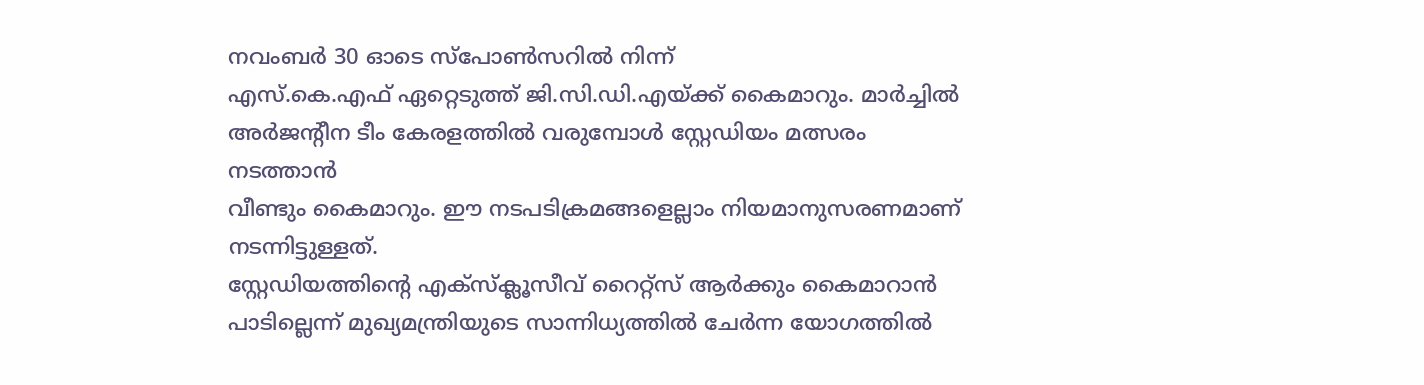നവംബര്‍ 30 ഓടെ സ്‌പോണ്‍സറില്‍ നിന്ന്
എസ്.കെ.എഫ് ഏറ്റെടുത്ത് ജി.സി.ഡി.എയ്ക്ക് കൈമാറും. മാര്‍ച്ചില്‍
അര്‍ജൻ്റീന ടീം കേരളത്തില്‍ വരുമ്പോള്‍ സ്റ്റേഡിയം മത്സരം നടത്താന്‍
വീണ്ടും കൈമാറും. ഈ നടപടിക്രമങ്ങളെല്ലാം നിയമാനുസരണമാണ് നടന്നിട്ടുള്ളത്.
സ്റ്റേഡിയത്തിന്റെ എക്‌സ്‌ക്ലൂസീവ് റൈറ്റ്‌സ് ആര്‍ക്കും കൈമാറാന്‍
പാടില്ലെന്ന് മുഖ്യമന്ത്രിയുടെ സാന്നിധ്യത്തില്‍ ചേര്‍ന്ന യോഗത്തില്‍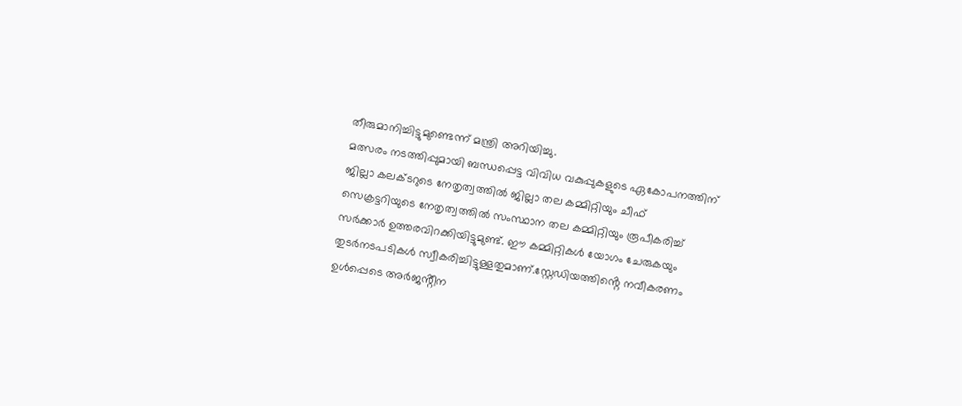തീരുമാനിച്ചിട്ടുമുണ്ടെന്ന് മന്ത്രി അറിയിച്ചു.
മത്സരം നടത്തിപ്പുമായി ബന്ധപ്പെട്ട വിവിധ വകുപ്പുകളുടെ ഏകോപനത്തിന്
ജില്ലാ കലക്ടറുടെ നേതൃത്വത്തില്‍ ജില്ലാ തല കമ്മിറ്റിയും ചീഫ്
സെക്രട്ടറിയുടെ നേതൃത്വത്തില്‍ സംസ്ഥാന തല കമ്മിറ്റിയും രൂപീകരിച്ച്
സര്‍ക്കാര്‍ ഉത്തരവിറക്കിയിട്ടുമുണ്ട്. ഈ കമ്മിറ്റികള്‍ യോഗം ചേരുകയും
തുടര്‍നടപടികള്‍ സ്വീകരിച്ചിട്ടുള്ളതുമാണ്.സ്റ്റേഡിയത്തിൻ്റെ നവീകരണം
ഉള്‍പ്പെടെ അര്‍ജൻ്റീന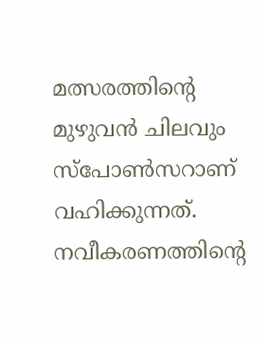മത്സരത്തിന്റെ മുഴുവന്‍ ചിലവും സ്‌പോണ്‍സറാണ്
വഹിക്കുന്നത്. നവീകരണത്തിന്റെ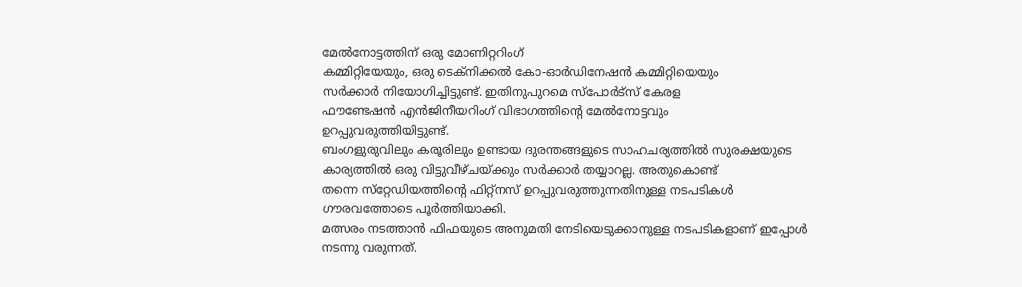മേല്‍നോട്ടത്തിന് ഒരു മോണിറ്ററിംഗ്
കമ്മിറ്റിയേയും, ഒരു ടെക്‌നിക്കല്‍ കോ-ഓര്‍ഡിനേഷന്‍ കമ്മിറ്റിയെയും
സര്‍ക്കാര്‍ നിയോഗിച്ചിട്ടുണ്ട്. ഇതിനുപുറമെ സ്‌പോര്‍ട്‌സ് കേരള
ഫൗണ്ടേഷന്‍ എന്‍ജിനീയറിംഗ് വിഭാഗത്തിന്റെ മേല്‍നോട്ടവും
ഉറപ്പുവരുത്തിയിട്ടുണ്ട്.
ബംഗളുരുവിലും കരൂരിലും ഉണ്ടായ ദുരന്തങ്ങളുടെ സാഹചര്യത്തില്‍ സുരക്ഷയുടെ
കാര്യത്തില്‍ ഒരു വിട്ടുവീഴ്ചയ്ക്കും സര്‍ക്കാര്‍ തയ്യാറല്ല. അതുകൊണ്ട്
തന്നെ സ്‌റ്റേഡിയത്തിന്റെ ഫിറ്റ്‌നസ് ഉറപ്പുവരുത്തുന്നതിനുള്ള നടപടികള്‍
ഗൗരവത്തോടെ പൂര്‍ത്തിയാക്കി.
മത്സരം നടത്താന്‍ ഫിഫയുടെ അനുമതി നേടിയെടുക്കാനുള്ള നടപടികളാണ് ഇപ്പോള്‍
നടന്നു വരുന്നത്.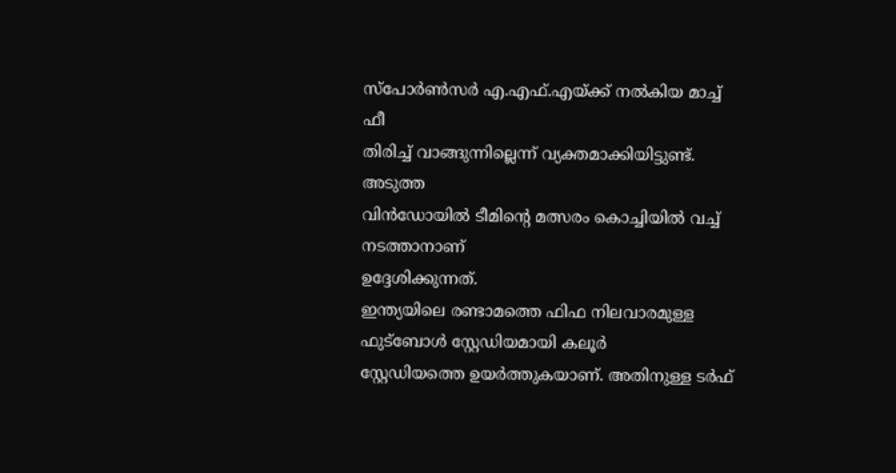സ്‌പോര്‍ണ്‍സര്‍ എ.എഫ്.എയ്ക്ക് നല്‍കിയ മാച്ച് ഫീ
തിരിച്ച് വാങ്ങുന്നില്ലെന്ന് വ്യക്തമാക്കിയിട്ടുണ്ട്. അടുത്ത
വിന്‍ഡോയില്‍ ടീമിന്റെ മത്സരം കൊച്ചിയില്‍ വച്ച് നടത്താനാണ്
ഉദ്ദേശിക്കുന്നത്.
ഇന്ത്യയിലെ രണ്ടാമത്തെ ഫിഫ നിലവാരമുള്ള ഫുട്‌ബോള്‍ സ്റ്റേഡിയമായി കലൂര്‍
സ്റ്റേഡിയത്തെ ഉയര്‍ത്തുകയാണ്. അതിനുള്ള ടര്‍ഫ്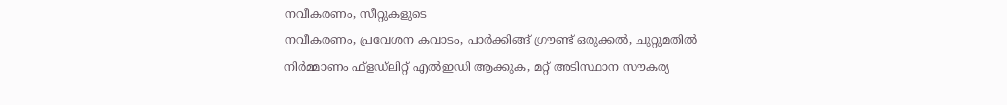നവീകരണം, സീറ്റുകളുടെ
നവീകരണം, പ്രവേശന കവാടം, പാര്‍ക്കിങ്ങ് ഗ്രൗണ്ട് ഒരുക്കല്‍, ചുറ്റുമതില്‍
നിര്‍മ്മാണം ഫ്‌ളഡ്‌ലിറ്റ് എല്‍ഇഡി ആക്കുക, മറ്റ് അടിസ്ഥാന സൗകര്യ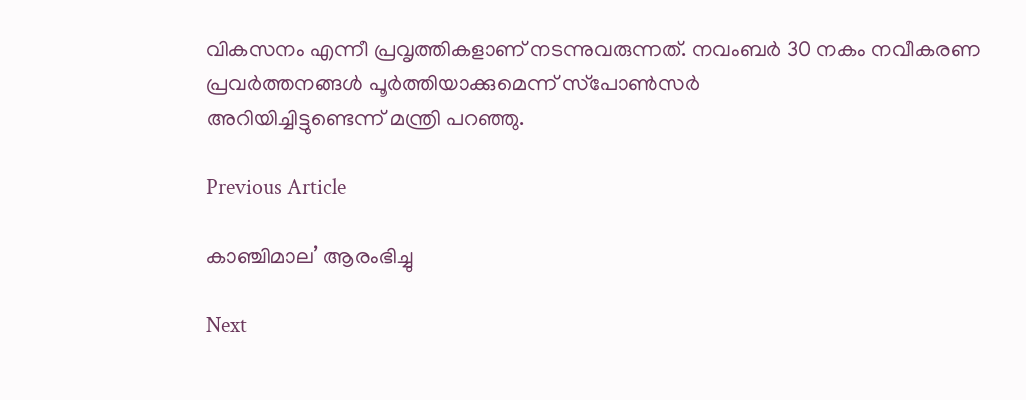വികസനം എന്നീ പ്രവൃത്തികളാണ് നടന്നുവരുന്നത്. നവംബര്‍ 30 നകം നവീകരണ
പ്രവര്‍ത്തനങ്ങള്‍ പൂര്‍ത്തിയാക്കുമെന്ന് സ്‌പോണ്‍സര്‍
അറിയിച്ചിട്ടുണ്ടെന്ന് മന്ത്രി പറഞ്ഞു.

Previous Article

കാഞ്ചിമാല’ ആരംഭിച്ചു

Next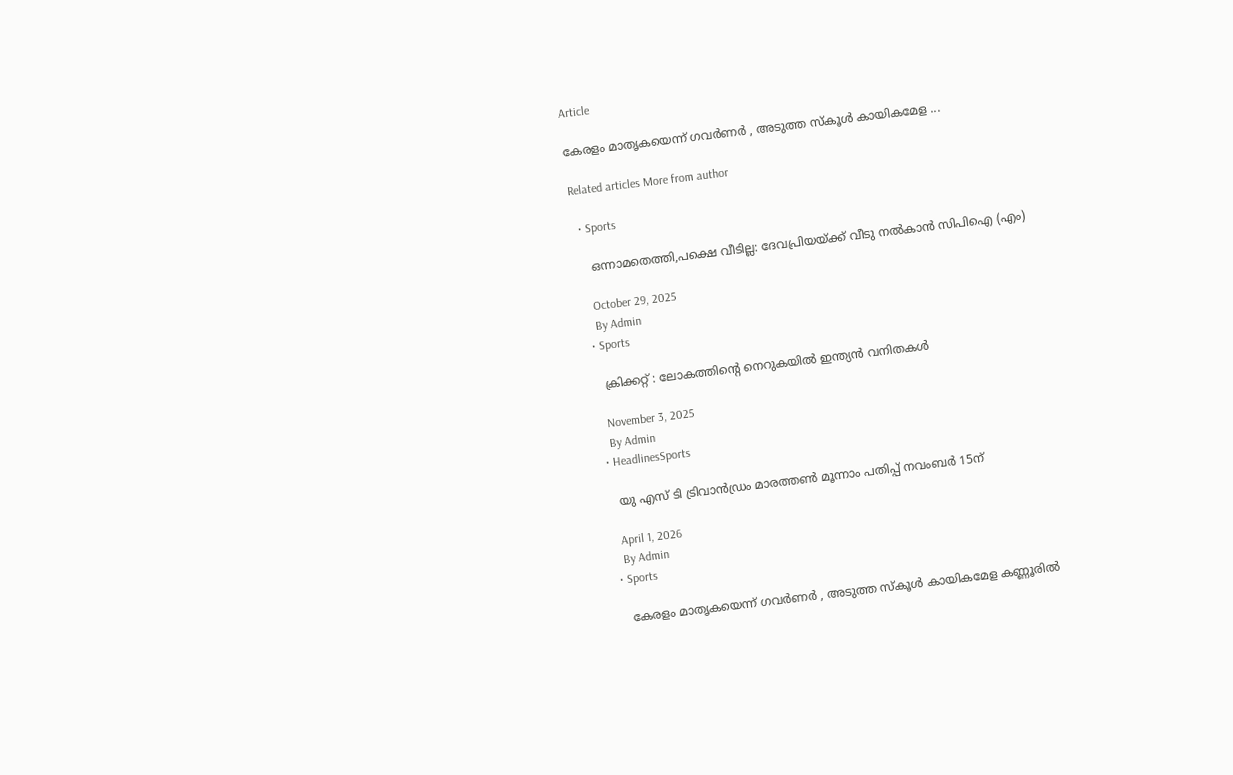Article

കേരളം മാതൃകയെന്ന് ഗവർണർ , അടുത്ത സ്‌കൂൾ കായികമേള ...

Related articles More from author

  • Sports

    ഒന്നാമതെത്തി,പക്ഷെ വീടില്ല: ദേവപ്രിയയ്ക്ക് വീടു നൽകാൻ സിപിഐ (എം)

    October 29, 2025
    By Admin
  • Sports

    ക്രിക്കറ്റ് : ലോകത്തിൻ്റെ നെറുകയില്‍ ഇന്ത്യൻ വനിതകള്‍

    November 3, 2025
    By Admin
  • HeadlinesSports

    യു എസ് ടി ട്രിവാൻഡ്രം മാരത്തൺ മൂന്നാം പതിപ്പ് നവംബർ 15ന്

    April 1, 2026
    By Admin
  • Sports

    കേരളം മാതൃകയെന്ന് ഗവർണർ , അടുത്ത സ്‌കൂൾ കായികമേള കണ്ണൂരിൽ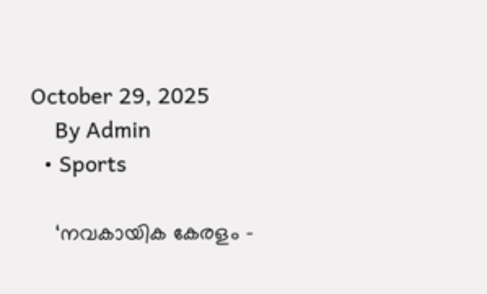October 29, 2025
    By Admin
  • Sports

    ‘നവകായിക കേരളം –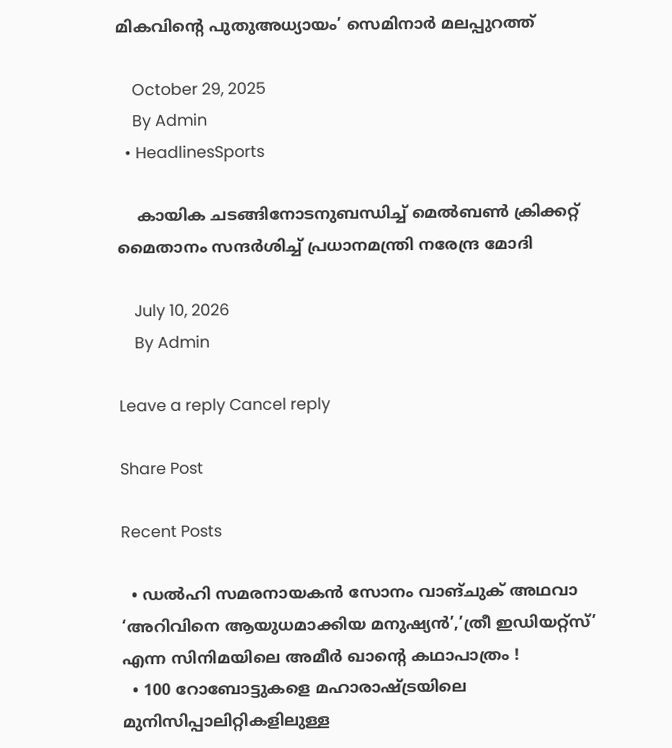മികവിന്റെ പുതുഅധ്യായം’ സെമിനാർ മലപ്പുറത്ത്

    October 29, 2025
    By Admin
  • HeadlinesSports

    കായിക ചടങ്ങിനോടനുബന്ധിച്ച് മെൽബൺ ക്രിക്കറ്റ് മൈതാനം സന്ദർശിച്ച് പ്രധാനമന്ത്രി നരേന്ദ്ര മോദി

    July 10, 2026
    By Admin

Leave a reply Cancel reply

Share Post

Recent Posts

  • ഡൽഹി സമരനായകൻ സോനം വാങ്ചുക് അഥവാ ‘അറിവിനെ ആയുധമാക്കിയ മനുഷ്യൻ’,’ത്രീ ഇഡിയറ്റ്‌സ്’ എന്ന സിനിമയിലെ അമീർ ഖാന്‍റെ കഥാപാത്രം !
  • 100 റോബോട്ടുകളെ മഹാരാഷ്ട്രയിലെ മുനിസിപ്പാലിറ്റികളിലുള്ള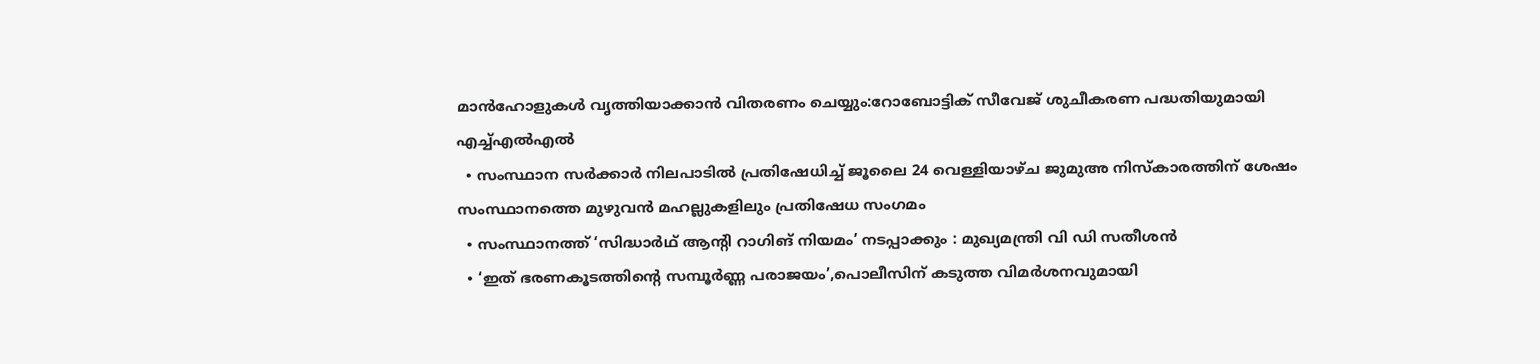മാൻഹോളുകൾ വൃത്തിയാക്കാൻ വിതരണം ചെയ്യും:റോബോട്ടിക് സീവേജ് ശുചീകരണ പദ്ധതിയുമായി എച്ച്എൽഎൽ
  • സംസ്ഥാന സർക്കാർ നിലപാടിൽ പ്രതിഷേധിച്ച് ജൂലൈ 24 വെള്ളിയാഴ്ച ജുമുഅ നിസ്കാരത്തിന് ശേഷം സംസ്ഥാനത്തെ മുഴുവൻ മഹല്ലുകളിലും പ്രതിഷേധ സംഗമം
  • സംസ്ഥാനത്ത് ‘സിദ്ധാർഥ് ആന്‍റി റാഗിങ് നിയമം’ നടപ്പാക്കും : മുഖ്യമന്ത്രി വി ഡി സതീശൻ
  • ‘ഇത് ഭരണകൂടത്തിന്‍റെ സമ്പൂര്‍ണ്ണ പരാജയം’,പൊലീസിന് കടുത്ത വിമര്‍ശനവുമായി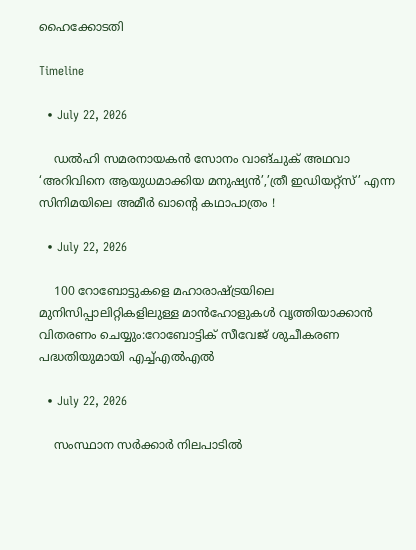ഹൈക്കോടതി

Timeline

  • July 22, 2026

    ഡൽഹി സമരനായകൻ സോനം വാങ്ചുക് അഥവാ ‘അറിവിനെ ആയുധമാക്കിയ മനുഷ്യൻ’,’ത്രീ ഇഡിയറ്റ്‌സ്’ എന്ന സിനിമയിലെ അമീർ ഖാന്‍റെ കഥാപാത്രം !

  • July 22, 2026

    100 റോബോട്ടുകളെ മഹാരാഷ്ട്രയിലെ മുനിസിപ്പാലിറ്റികളിലുള്ള മാൻഹോളുകൾ വൃത്തിയാക്കാൻ വിതരണം ചെയ്യും:റോബോട്ടിക് സീവേജ് ശുചീകരണ പദ്ധതിയുമായി എച്ച്എൽഎൽ

  • July 22, 2026

    സംസ്ഥാന സർക്കാർ നിലപാടിൽ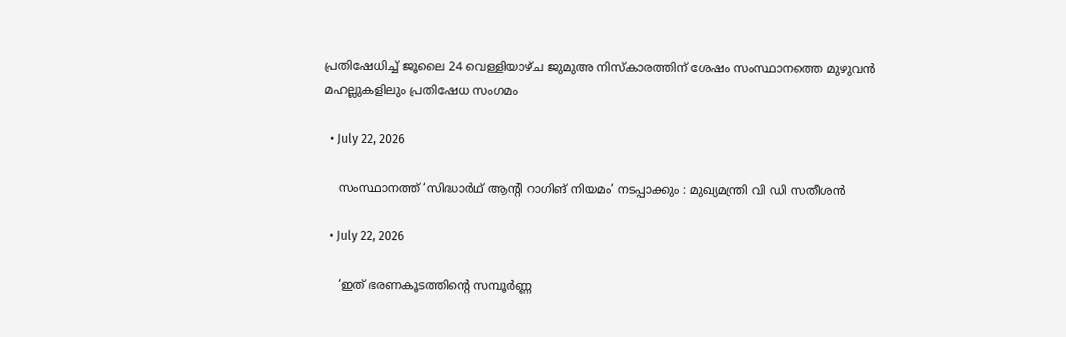പ്രതിഷേധിച്ച് ജൂലൈ 24 വെള്ളിയാഴ്ച ജുമുഅ നിസ്കാരത്തിന് ശേഷം സംസ്ഥാനത്തെ മുഴുവൻ മഹല്ലുകളിലും പ്രതിഷേധ സംഗമം

  • July 22, 2026

    സംസ്ഥാനത്ത് ‘സിദ്ധാർഥ് ആന്‍റി റാഗിങ് നിയമം’ നടപ്പാക്കും : മുഖ്യമന്ത്രി വി ഡി സതീശൻ

  • July 22, 2026

    ‘ഇത് ഭരണകൂടത്തിന്‍റെ സമ്പൂര്‍ണ്ണ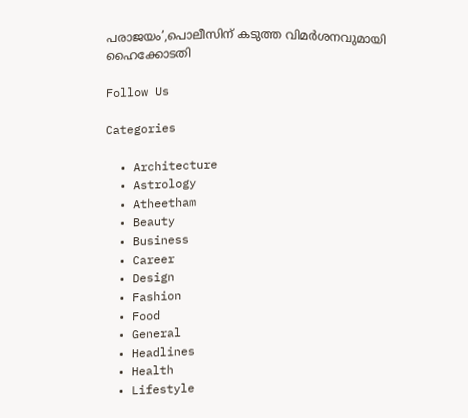പരാജയം’,പൊലീസിന് കടുത്ത വിമര്‍ശനവുമായി ഹൈക്കോടതി

Follow Us

Categories

  • Architecture
  • Astrology
  • Atheetham
  • Beauty
  • Business
  • Career
  • Design
  • Fashion
  • Food
  • General
  • Headlines
  • Health
  • Lifestyle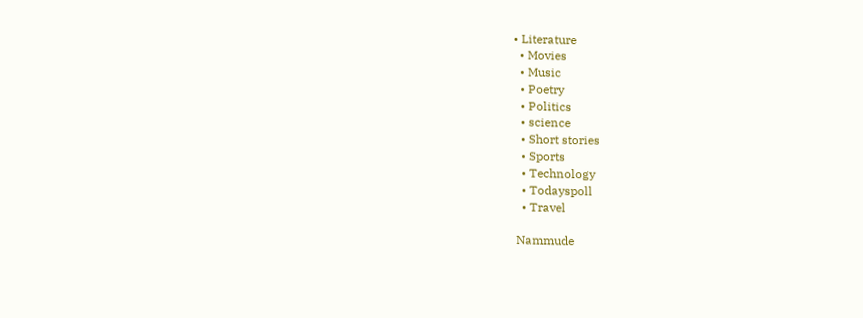• Literature
  • Movies
  • Music
  • Poetry
  • Politics
  • science
  • Short stories
  • Sports
  • Technology
  • Todayspoll
  • Travel

Nammude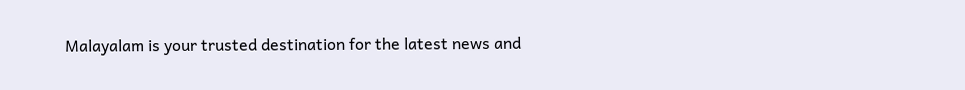Malayalam is your trusted destination for the latest news and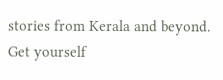stories from Kerala and beyond. Get yourself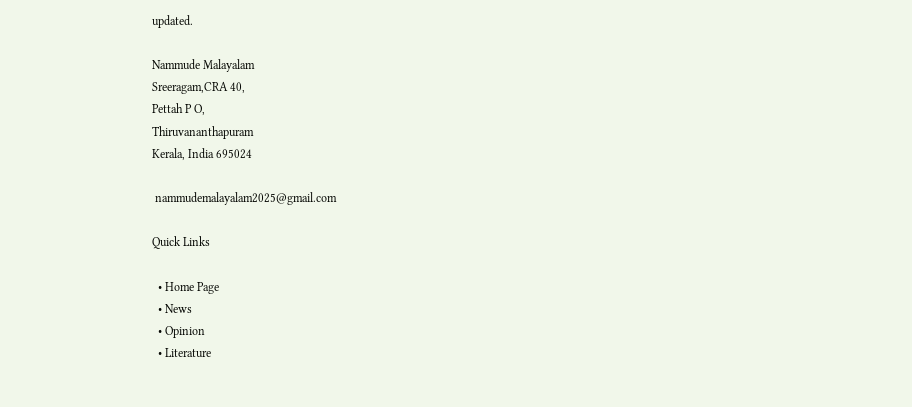updated.

Nammude Malayalam
Sreeragam,CRA 40,
Pettah P O,
Thiruvananthapuram
Kerala, India 695024

 nammudemalayalam2025@gmail.com

Quick Links

  • Home Page
  • News
  • Opinion
  • Literature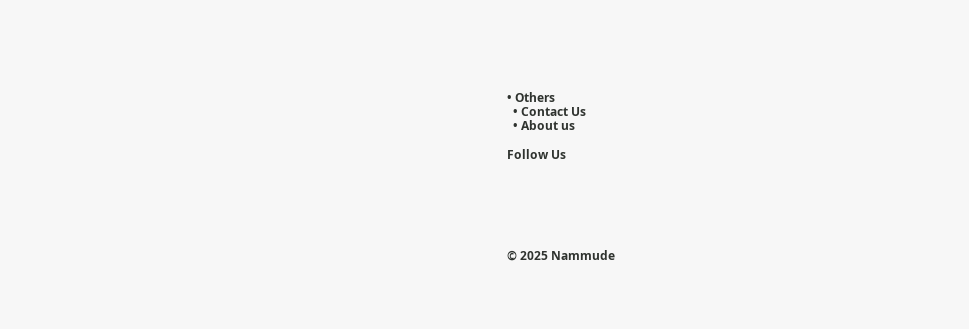• Others
  • Contact Us
  • About us

Follow Us






© 2025 Nammude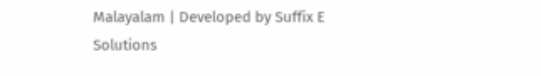Malayalam | Developed by Suffix E Solutions